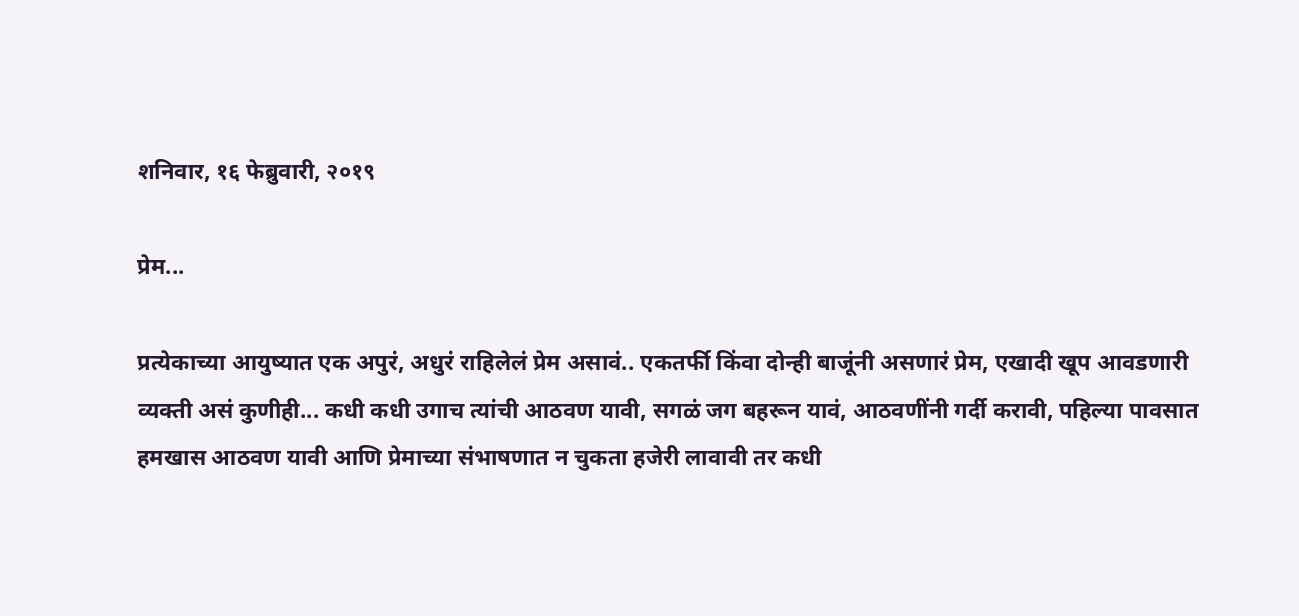शनिवार, १६ फेब्रुवारी, २०१९

प्रेम...

प्रत्येकाच्या आयुष्यात एक अपुरं, अधुरं राहिलेलं प्रेम असावं.. एकतर्फी किंवा दोन्ही बाजूंनी असणारं प्रेम, एखादी खूप आवडणारी व्यक्ती असं कुणीही... कधी कधी उगाच त्यांची आठवण यावी, सगळं जग बहरून यावं, आठवणींनी गर्दी करावी, पहिल्या पावसात हमखास आठवण यावी आणि प्रेमाच्या संभाषणात न चुकता हजेरी लावावी तर कधी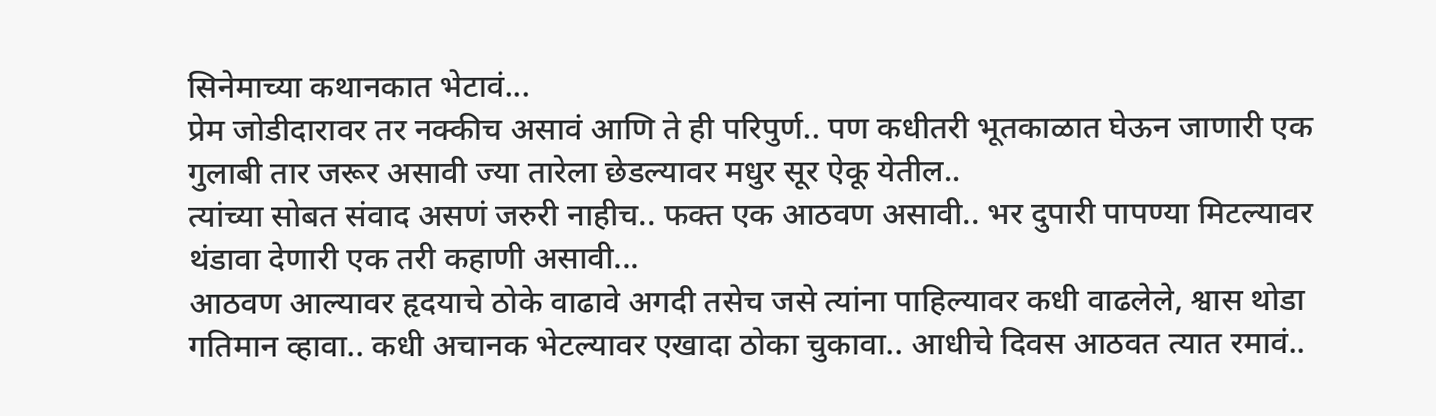सिनेमाच्या कथानकात भेटावं...
प्रेम जोडीदारावर तर नक्कीच असावं आणि ते ही परिपुर्ण.. पण कधीतरी भूतकाळात घेऊन जाणारी एक गुलाबी तार जरूर असावी ज्या तारेला छेडल्यावर मधुर सूर ऐकू येतील..
त्यांच्या सोबत संवाद असणं जरुरी नाहीच.. फक्त एक आठवण असावी.. भर दुपारी पापण्या मिटल्यावर थंडावा देणारी एक तरी कहाणी असावी...
आठवण आल्यावर हृदयाचे ठोके वाढावे अगदी तसेच जसे त्यांना पाहिल्यावर कधी वाढलेले, श्वास थोडा गतिमान व्हावा.. कधी अचानक भेटल्यावर एखादा ठोका चुकावा.. आधीचे दिवस आठवत त्यात रमावं..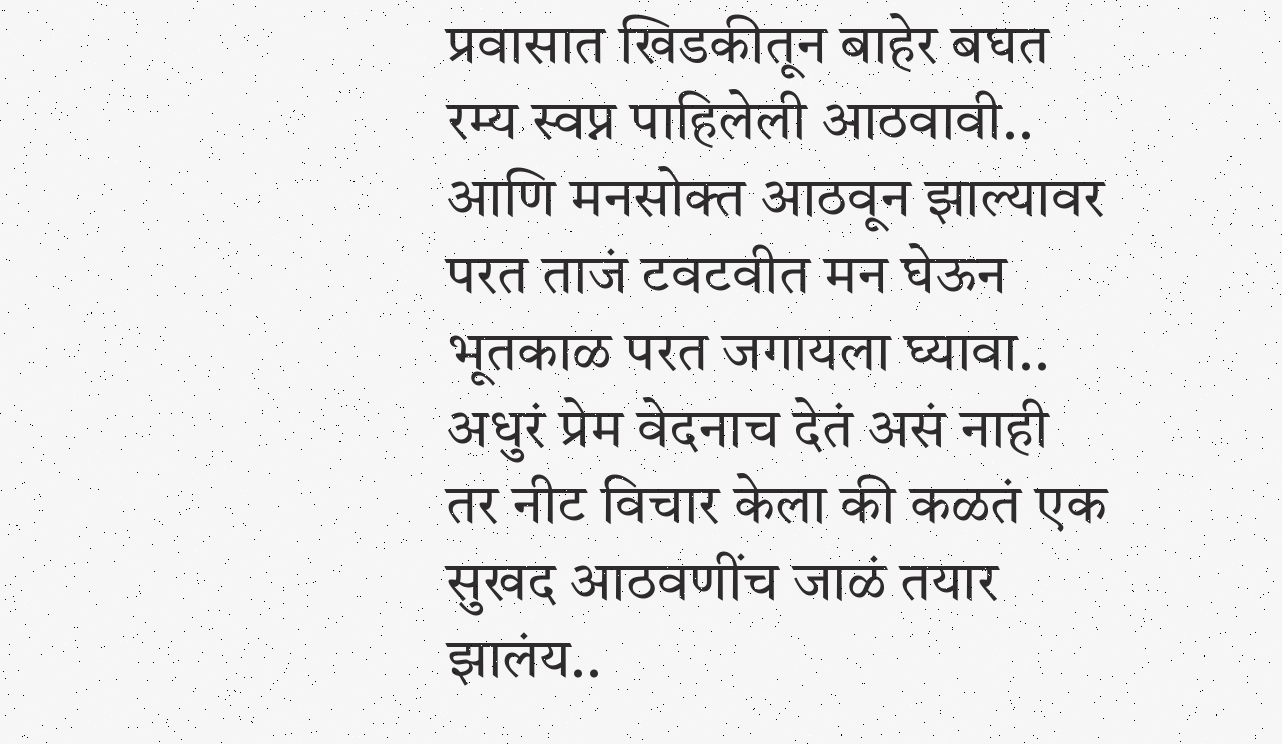प्रवासात खिडकीतून बाहेर बघत रम्य स्वप्न पाहिलेली आठवावी..
आणि मनसोक्त आठवून झाल्यावर परत ताजं टवटवीत मन घेऊन भूतकाळ परत जगायला घ्यावा..
अधुरं प्रेम वेदनाच देतं असं नाही तर नीट विचार केला की कळतं एक सुखद आठवणींच जाळं तयार झालंय..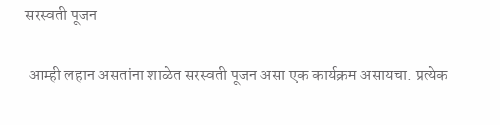सरस्वती पूजन

 आम्ही लहान असतांना शाळेत सरस्वती पूजन असा एक कार्यक्रम असायचा. प्रत्येक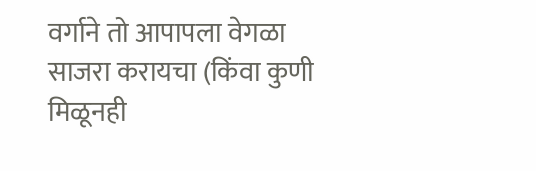वर्गाने तो आपापला वेगळा साजरा करायचा (किंवा कुणी मिळूनही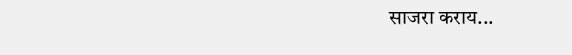साजरा कराय...